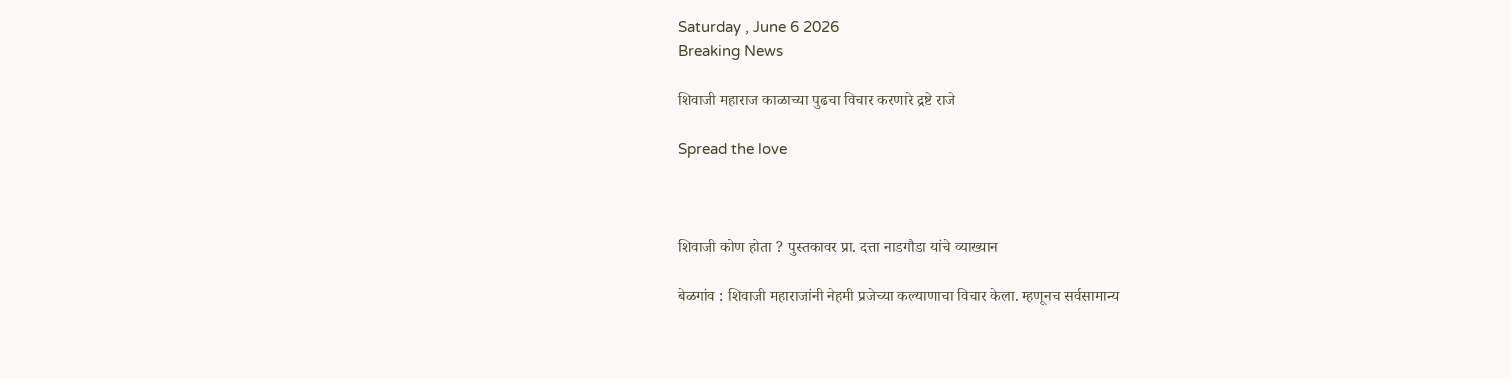Saturday , June 6 2026
Breaking News

शिवाजी महाराज काळाच्या पुढचा विचार करणारे द्रष्टे राजे

Spread the love



शिवाजी कोण होता ? पुस्तकावर प्रा. दत्ता नाडगौडा यांचे व्याख्यान

बेळगांव : शिवाजी महाराजांनी नेहमी प्रजेच्या कल्याणाचा विचार केला. म्हणूनच सर्वसामान्य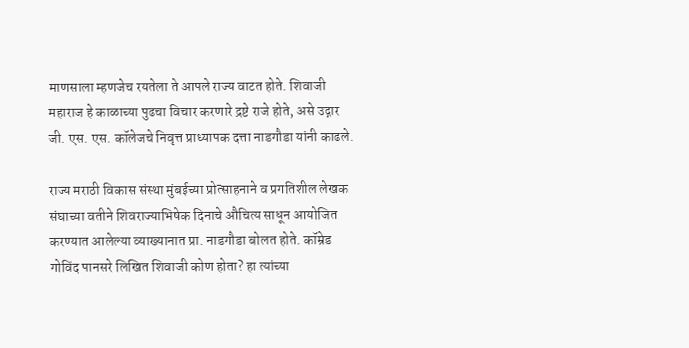माणसाला म्हणजेच रयतेला ते आपले राज्य वाटत होते. शिवाजी महाराज हे काळाच्या पुढचा विचार करणारे द्रष्टे राजे होते, असे उद्गार जी. एस. एस. कॉलेजचे निवृत्त प्राध्यापक दत्ता नाडगौडा यांनी काढले.

राज्य मराठी विकास संस्था मुंबईच्या प्रोत्साहनाने व प्रगतिशील लेखक संघाच्या वतीने शिवराज्याभिषेक दिनाचे औचित्य साधून आयोजित करण्यात आलेल्या व्याख्यानात प्रा. नाडगौडा बोलत होते. कॉम्रेड गोविंद पानसरे लिखित शिवाजी कोण होता? हा त्यांच्या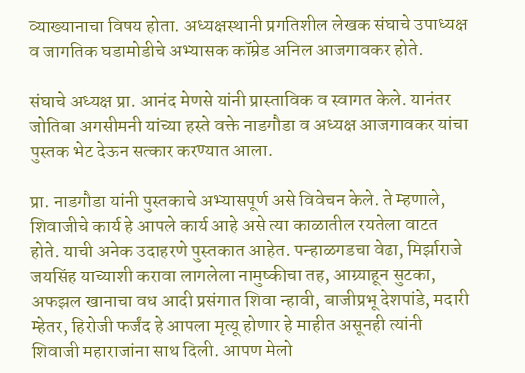व्याख्यानाचा विषय होता. अध्यक्षस्थानी प्रगतिशील लेखक संघाचे उपाध्यक्ष व जागतिक घडामोडीचे अभ्यासक कॉम्रेड अनिल आजगावकर होते.

संघाचे अध्यक्ष प्रा. आनंद मेणसे यांनी प्रास्ताविक व स्वागत केले. यानंतर जोतिबा अगसीमनी यांच्या हस्ते वक्ते नाडगौडा व अध्यक्ष आजगावकर यांचा पुस्तक भेट देऊन सत्कार करण्यात आला.

प्रा. नाडगौडा यांनी पुस्तकाचे अभ्यासपूर्ण असे विवेचन केले. ते म्हणाले, शिवाजीचे कार्य हे आपले कार्य आहे असे त्या काळातील रयतेला वाटत होते. याची अनेक उदाहरणे पुस्तकात आहेत. पन्हाळगडचा वेढा, मिर्झाराजे जयसिंह याच्याशी करावा लागलेला नामुष्कीचा तह, आग्र्याहून सुटका, अफझल खानाचा वध आदी प्रसंगात शिवा न्हावी, बाजीप्रभू देशपांडे, मदारी म्हेतर, हिरोजी फर्जंद हे आपला मृत्यू होणार हे माहीत असूनही त्यांनी शिवाजी महाराजांना साथ दिली. आपण मेलो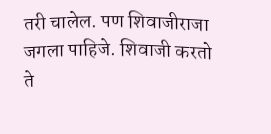तरी चालेल. पण शिवाजीराजा जगला पाहिजे. शिवाजी करतो ते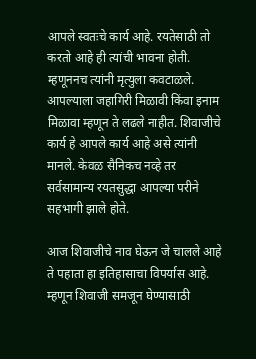आपले स्वतःचे कार्य आहे. रयतेसाठी तो करतो आहे ही त्यांची भावना होती. म्हणूननच त्यांनी मृत्युला कवटाळले. आपल्याला जहागिरी मिळावी किंवा इनाम मिळावा म्हणून ते लढले नाहीत. शिवाजीचे कार्य हे आपले कार्य आहे असे त्यांनी मानले. केवळ सैनिकच नव्हे तर सर्वसामान्य रयतसुद्धा आपल्या परीने सहभागी झाले होते.

आज शिवाजीचे नाव घेऊन जे चालले आहे ते पहाता हा इतिहासाचा विपर्यास आहे. म्हणून शिवाजी समजून घेण्यासाठी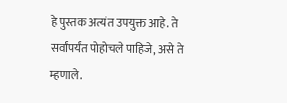हे पुस्तक अत्यंत उपयुक्त आहे. ते सर्वांपर्यंत पोहोचले पाहिजे, असे ते म्हणाले.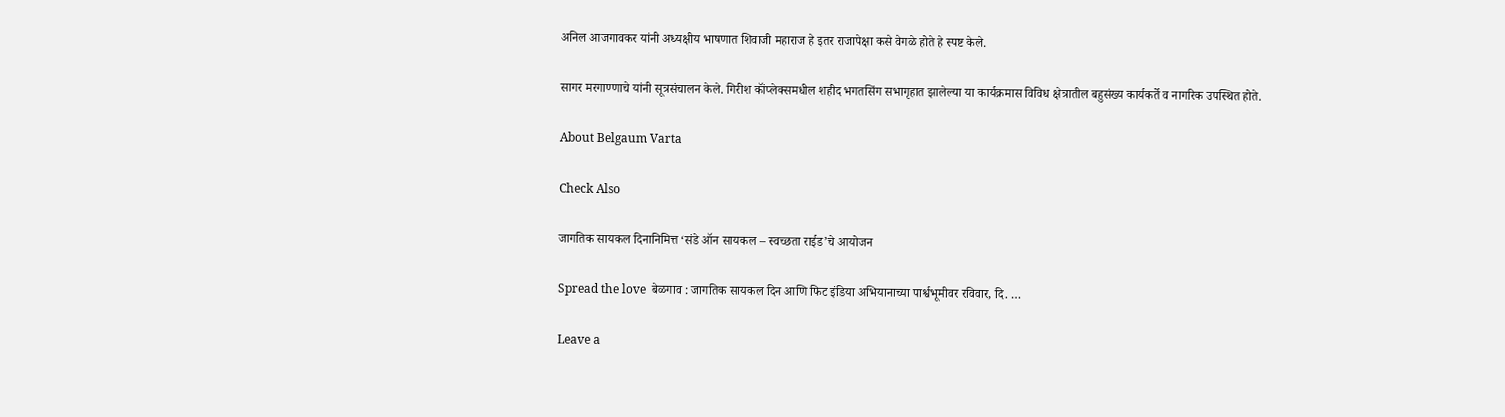अनिल आजगावकर यांनी अध्यक्षीय भाषणात शिवाजी महाराज हे इतर राजापेक्षा कसे वेगळे होते हे स्पष्ट केले.

सागर मरगाण्णाचे यांनी सूत्रसंचालन केले. गिरीश कॉंप्लेक्समधील शहीद भगतसिंग सभागृहात झालेल्या या कार्यक्रमास विविध क्षेत्रातील बहुसंख्य कार्यकर्ते व नागरिक उपस्थित होते.

About Belgaum Varta

Check Also

जागतिक सायकल दिनानिमित्त ‘संडे ऑन सायकल – स्वच्छता राईड’चे आयोजन

Spread the love  बेळगाव : जागतिक सायकल दिन आणि फिट इंडिया अभियानाच्या पार्श्वभूमीवर रविवार, दि. …

Leave a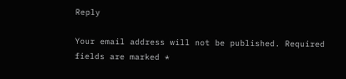Reply

Your email address will not be published. Required fields are marked *